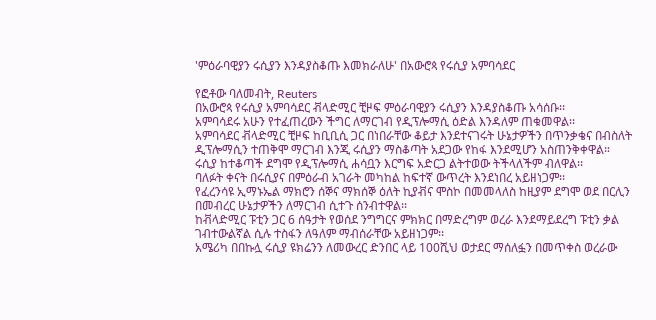'ምዕራባዊያን ሩሲያን እንዳያስቆጡ እመክራለሁ' በአውሮጳ የሩሲያ አምባሳደር

የፎቶው ባለመብት, Reuters
በአውሮጳ የሩሲያ አምባሳደር ቭላድሚር ቺዞፍ ምዕራባዊያን ሩሲያን እንዳያስቆጡ አሳሰቡ፡፡
አምባሳደሩ አሁን የተፈጠረውን ችግር ለማርገብ የዲፕሎማሲ ዕድል እንዳለም ጠቁመዋል፡፡
አምባሳደር ቭላድሚር ቺዞፍ ከቢቢሲ ጋር በነበራቸው ቆይታ እንደተናገሩት ሁኔታዎችን በጥንቃቄና በብስለት ዲፕሎማሲን ተጠቅሞ ማርገብ እንጂ ሩሲያን ማስቆጣት አደጋው የከፋ እንደሚሆን አስጠንቅቀዋል።
ሩሲያ ከተቆጣች ደግሞ የዲፕሎማሲ ሐሳቧን እርግፍ አድርጋ ልትተወው ትችላለችም ብለዋል፡፡
ባለፉት ቀናት በሩሲያና በምዕራብ አገራት መካከል ከፍተኛ ውጥረት እንደነበረ አይዘነጋም፡፡
የፈረንሳዩ ኢማኑኤል ማክሮን ሰኞና ማክሰኞ ዕለት ኪያቭና ሞስኮ በመመላለስ ከዚያም ደግሞ ወደ በርሊን በመብረር ሁኔታዎችን ለማርገብ ሲተጉ ሰንብተዋል፡፡
ከቭላድሚር ፑቲን ጋር 6 ሰዓታት የወሰደ ንግግርና ምክክር በማድረግም ወረራ እንደማይደረግ ፑቲን ቃል ገብተውልኛል ሲሉ ተስፋን ለዓለም ማብሰራቸው አይዘነጋም፡፡
አሜሪካ በበኩሏ ሩሲያ ዩክሬንን ለመውረር ድንበር ላይ 100ሺህ ወታደር ማሰለፏን በመጥቀስ ወረራው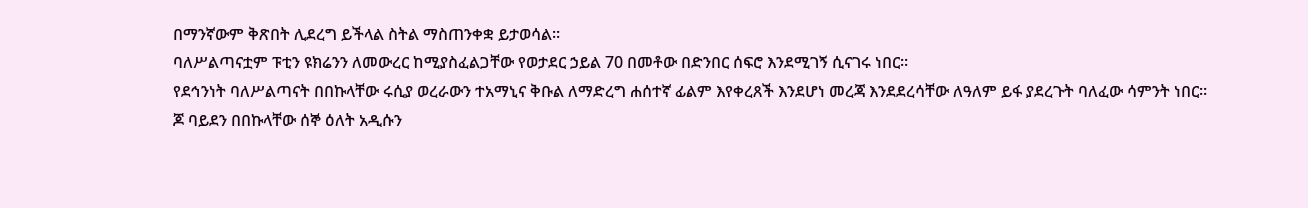በማንኛውም ቅጽበት ሊደረግ ይችላል ስትል ማስጠንቀቋ ይታወሳል፡፡
ባለሥልጣናቷም ፑቲን ዩክሬንን ለመውረር ከሚያስፈልጋቸው የወታደር ኃይል 70 በመቶው በድንበር ሰፍሮ እንደሚገኝ ሲናገሩ ነበር፡፡
የደኅንነት ባለሥልጣናት በበኩላቸው ሩሲያ ወረራውን ተአማኒና ቅቡል ለማድረግ ሐሰተኛ ፊልም እየቀረጸች እንደሆነ መረጃ እንደደረሳቸው ለዓለም ይፋ ያደረጉት ባለፈው ሳምንት ነበር፡፡
ጆ ባይደን በበኩላቸው ሰኞ ዕለት አዲሱን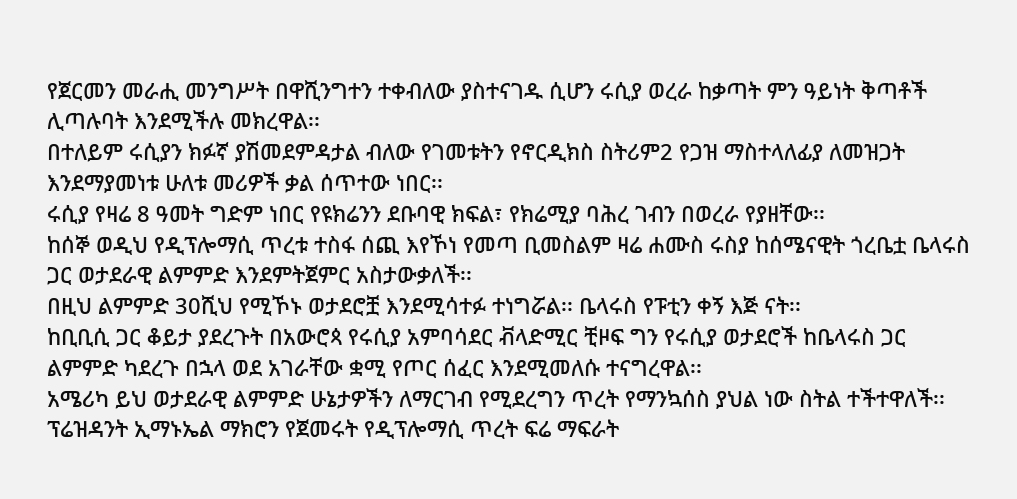የጀርመን መራሒ መንግሥት በዋሺንግተን ተቀብለው ያስተናገዱ ሲሆን ሩሲያ ወረራ ከቃጣት ምን ዓይነት ቅጣቶች ሊጣሉባት እንደሚችሉ መክረዋል፡፡
በተለይም ሩሲያን ክፉኛ ያሽመደምዳታል ብለው የገመቱትን የኖርዲክስ ስትሪም2 የጋዝ ማስተላለፊያ ለመዝጋት እንደማያመነቱ ሁለቱ መሪዎች ቃል ሰጥተው ነበር፡፡
ሩሲያ የዛሬ 8 ዓመት ግድም ነበር የዩክሬንን ደቡባዊ ክፍል፣ የክሬሚያ ባሕረ ገብን በወረራ የያዘቸው፡፡
ከሰኞ ወዲህ የዲፕሎማሲ ጥረቱ ተስፋ ሰጪ እየኾነ የመጣ ቢመስልም ዛሬ ሐሙስ ሩስያ ከሰሜናዊት ጎረቤቷ ቤላሩስ ጋር ወታደራዊ ልምምድ እንደምትጀምር አስታውቃለች፡፡
በዚህ ልምምድ 30ሺህ የሚኾኑ ወታደሮቿ እንደሚሳተፉ ተነግሯል፡፡ ቤላሩስ የፑቲን ቀኝ እጅ ናት፡፡
ከቢቢሲ ጋር ቆይታ ያደረጉት በአውሮጳ የሩሲያ አምባሳደር ቭላድሚር ቺዞፍ ግን የሩሲያ ወታደሮች ከቤላሩስ ጋር ልምምድ ካደረጉ በኋላ ወደ አገራቸው ቋሚ የጦር ሰፈር እንደሚመለሱ ተናግረዋል፡፡
አሜሪካ ይህ ወታደራዊ ልምምድ ሁኔታዎችን ለማርገብ የሚደረግን ጥረት የማንኳሰስ ያህል ነው ስትል ተችተዋለች፡፡
ፕሬዝዳንት ኢማኑኤል ማክሮን የጀመሩት የዲፕሎማሲ ጥረት ፍሬ ማፍራት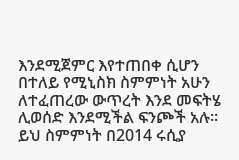እንደሚጀምር እየተጠበቀ ሲሆን በተለይ የሚኒስክ ስምምነት አሁን ለተፈጠረው ውጥረት እንደ መፍትሄ ሊወሰድ እንደሚችል ፍንጮች አሉ፡፡
ይህ ስምምነት በ2014 ሩሲያ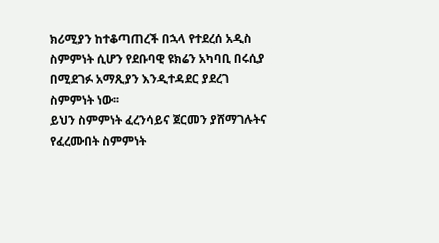ክሪሚያን ከተቆጣጠረች በኋላ የተደረሰ አዲስ ስምምነት ሲሆን የደቡባዊ ዩክሬን አካባቢ በሩሲያ በሚደገፉ አማጺያን እንዲተዳደር ያደረገ ስምምነት ነው፡፡
ይህን ስምምነት ፈረንሳይና ጀርመን ያሸማገሉትና የፈረሙበት ስምምነት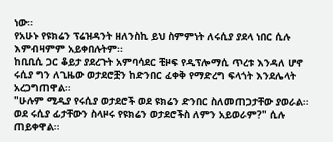ነው፡፡
የአሁኑ የዩክሬን ፕሬዝዳንት ዘለንስኪ ይህ ስምምነት ለሩሲያ ያደላ ነበር ሲሉ እምብዛምም አይቀበሉትም፡፡
ከቢቢሲ ጋር ቆይታ ያደረጉት አምባሳደር ቺዞፍ የዲፕሎማሲ ጥረቱ እንዳለ ሆኖ ሩሲያ ግን ለጊዜው ወታደሮቿን ከድንበር ፈቀቅ የማድረግ ፍላጎት እንደሌላት አረጋግጠዋል፡፡
"ሁሉም ሚዲያ የሩሲያ ወታደሮች ወደ ዩክሬን ድንበር ስለመጠጋታቸው ያወራል፡፡ ወደ ሩሲያ ፊታቸውን ስላዞሩ የዩክሬን ወታደሮችስ ለምን አይወራም?" ሲሉ ጠይቀዋል፡፡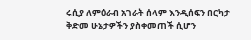ሩሲያ ለምዕራብ አገራት ሰላም እንዲሰፍን በርካታ ቅድመ ሁኔታዎችን ያስቀመጠች ሲሆን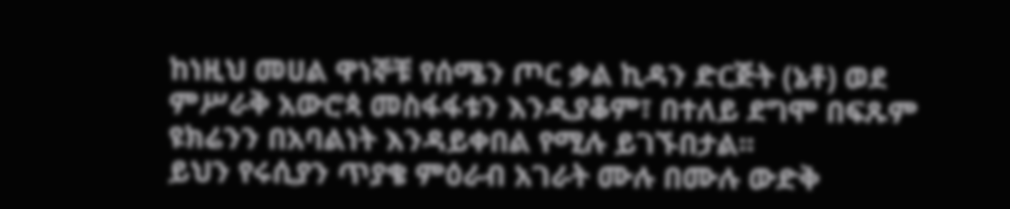ከነዚህ መሀል ዋነኞቹ የሰሜን ጦር ቃል ኪዳን ድርጅት (ኔቶ) ወደ ምሥራቅ አውሮጳ መስፋፋቱን እንዲያቆም፣ በተለይ ደግሞ በፍጹም ዩክሬንን በአባልነት እንዳይቀበል የሚሉ ይገኙበታል፡፡
ይህን የሩሲያን ጥያቄ ምዕራብ አገራት ሙሉ በሙሉ ውድቅ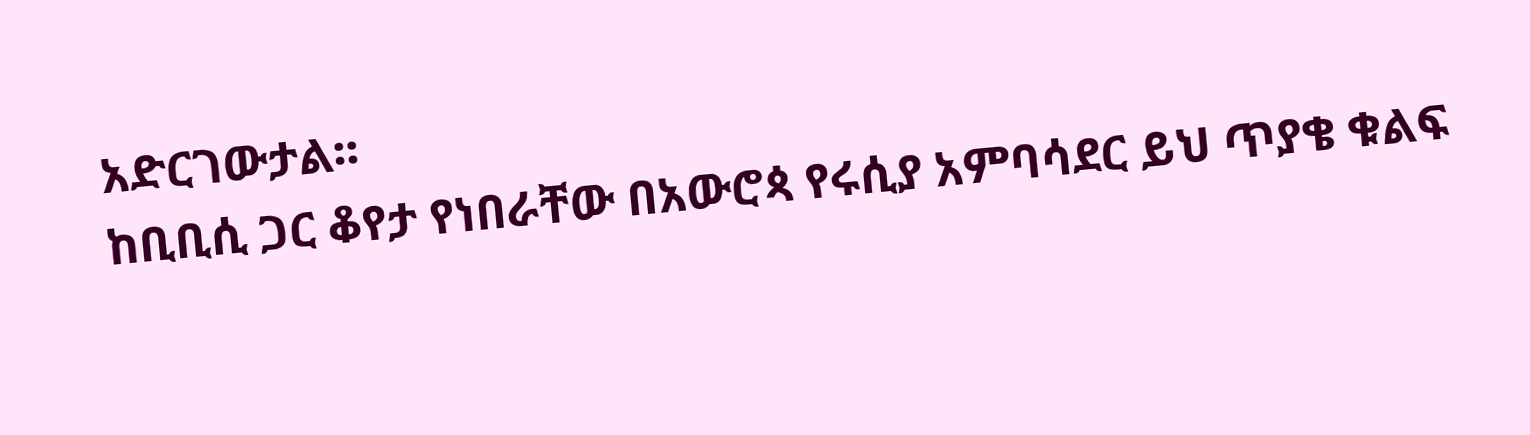አድርገውታል፡፡
ከቢቢሲ ጋር ቆየታ የነበራቸው በአውሮጳ የሩሲያ አምባሳደር ይህ ጥያቄ ቁልፍ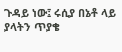ጉዳይ ነው፤ ሩሲያ በኔቶ ላይ ያላትን ጥያቄ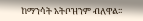ከማንሳት አትቦዝንም ብለዋል፡፡